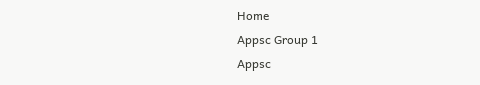Home
Appsc Group 1
Appsc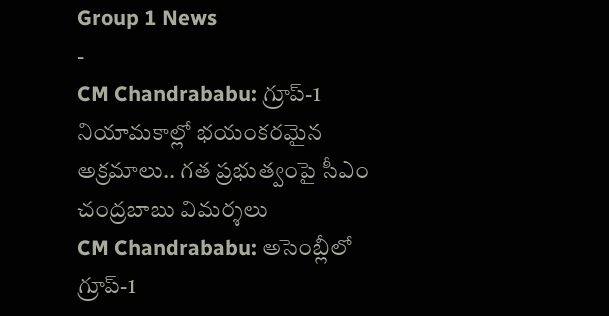Group 1 News
-
CM Chandrababu: గ్రూప్-1 నియామకాల్లో భయంకరమైన అక్రమాలు.. గత ప్రభుత్వంపై సీఎం చంద్రబాబు విమర్శలు
CM Chandrababu: అసెంబ్లీలో గ్రూప్-1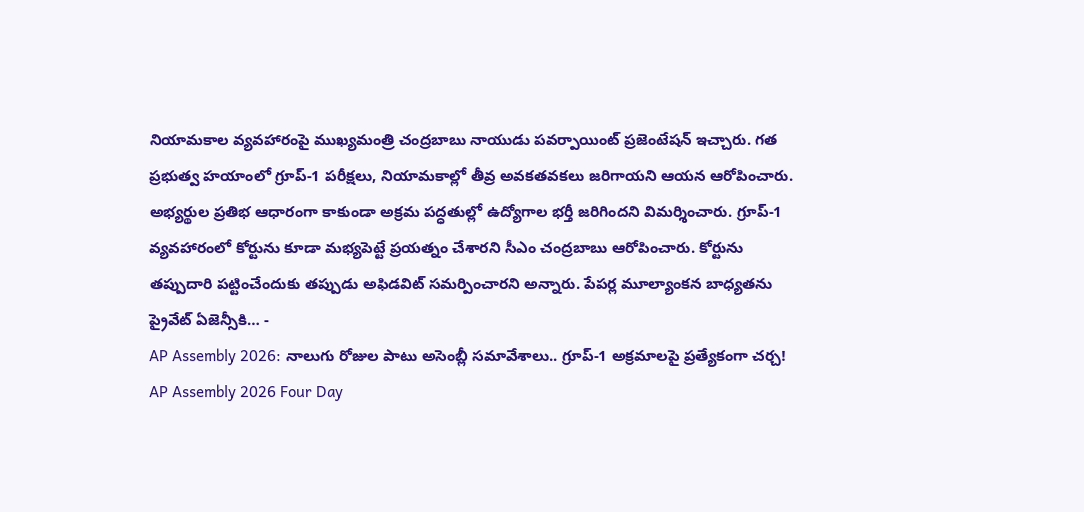నియామకాల వ్యవహారంపై ముఖ్యమంత్రి చంద్రబాబు నాయుడు పవర్పాయింట్ ప్రజెంటేషన్ ఇచ్చారు. గత ప్రభుత్వ హయాంలో గ్రూప్-1 పరీక్షలు, నియామకాల్లో తీవ్ర అవకతవకలు జరిగాయని ఆయన ఆరోపించారు. అభ్యర్థుల ప్రతిభ ఆధారంగా కాకుండా అక్రమ పద్ధతుల్లో ఉద్యోగాల భర్తీ జరిగిందని విమర్శించారు. గ్రూప్-1 వ్యవహారంలో కోర్టును కూడా మభ్యపెట్టే ప్రయత్నం చేశారని సీఎం చంద్రబాబు ఆరోపించారు. కోర్టును తప్పుదారి పట్టించేందుకు తప్పుడు అఫిడవిట్ సమర్పించారని అన్నారు. పేపర్ల మూల్యాంకన బాధ్యతను ప్రైవేట్ ఏజెన్సీకి… -
AP Assembly 2026: నాలుగు రోజుల పాటు అసెంబ్లీ సమావేశాలు.. గ్రూప్-1 అక్రమాలపై ప్రత్యేకంగా చర్చ!
AP Assembly 2026 Four Day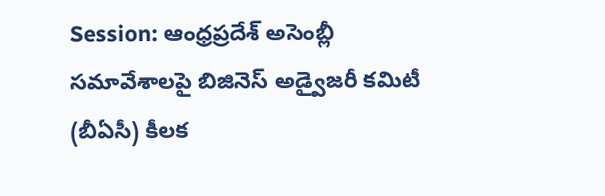Session: ఆంధ్రప్రదేశ్ అసెంబ్లీ సమావేశాలపై బిజినెస్ అడ్వైజరీ కమిటీ (బీఏసీ) కీలక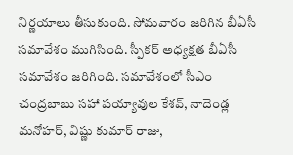నిర్ణయాలు తీసుకుంది. సోమవారం జరిగిన బీఏసీ సమావేశం ముగిసింది. స్పీకర్ అధ్యక్షత బీఏసీ సమావేశం జరిగింది. సమావేశంలో సీఎం చంద్రబాబు సహా పయ్యావుల కేశవ్, నాదెండ్ల మనోహర్, విష్ణు కుమార్ రాజు,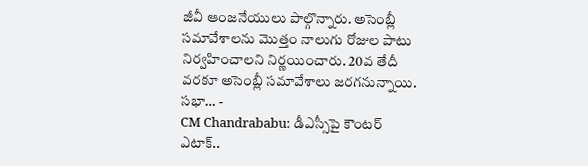జీవీ ఆంజనేయులు పాల్గొన్నారు. అసెంబ్లీ సమావేశాలను మొత్తం నాలుగు రోజుల పాటు నిర్వహించాలని నిర్ణయించారు. 20వ తేదీ వరకూ అసెంబ్లీ సమావేశాలు జరగనున్నాయి. సభా… -
CM Chandrababu: డీఎస్సీపై కౌంటర్ ఎటాక్..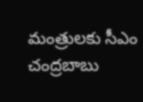మంత్రులకు సీఎం చంద్రబాబు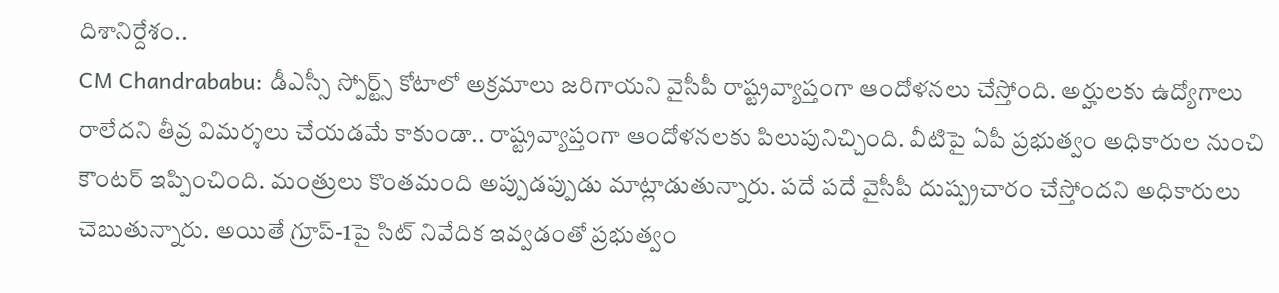దిశానిర్దేశం..
CM Chandrababu: డీఎస్సీ స్పోర్ట్స్ కోటాలో అక్రమాలు జరిగాయని వైసీపీ రాష్ట్రవ్యాప్తంగా ఆందోళనలు చేస్తోంది. అర్హులకు ఉద్యోగాలు రాలేదని తీవ్ర విమర్శలు చేయడమే కాకుండా.. రాష్ట్రవ్యాప్తంగా ఆందోళనలకు పిలుపునిచ్చింది. వీటిపై ఏపీ ప్రభుత్వం అధికారుల నుంచి కౌంటర్ ఇప్పించింది. మంత్రులు కొంతమంది అప్పుడప్పుడు మాట్లాడుతున్నారు. పదే పదే వైసీపీ దుష్ప్రచారం చేస్తోందని అధికారులు చెబుతున్నారు. అయితే గ్రూప్-1పై సిట్ నివేదిక ఇవ్వడంతో ప్రభుత్వం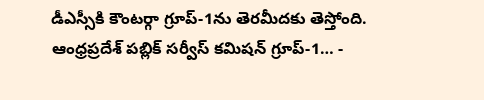డీఎస్సీకి కౌంటర్గా గ్రూప్-1ను తెరమీదకు తెస్తోంది. ఆంధ్రప్రదేశ్ పబ్లిక్ సర్వీస్ కమిషన్ గ్రూప్-1… -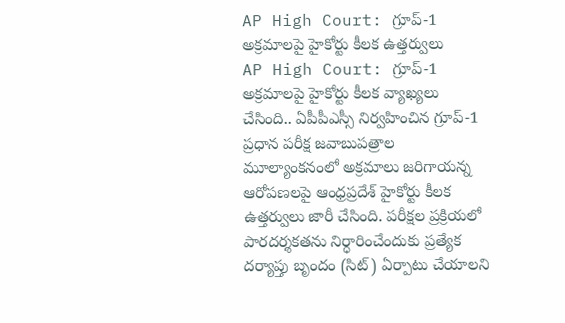AP High Court: గ్రూప్-1 అక్రమాలపై హైకోర్టు కీలక ఉత్తర్వులు
AP High Court: గ్రూప్-1 అక్రమాలపై హైకోర్టు కీలక వ్యాఖ్యలు చేసింది.. ఏపీపీఎస్సీ నిర్వహించిన గ్రూప్-1 ప్రధాన పరీక్ష జవాబుపత్రాల మూల్యాంకనంలో అక్రమాలు జరిగాయన్న ఆరోపణలపై ఆంధ్రప్రదేశ్ హైకోర్టు కీలక ఉత్తర్వులు జారీ చేసింది. పరీక్షల ప్రక్రియలో పారదర్శకతను నిర్ధారించేందుకు ప్రత్యేక దర్యాప్తు బృందం (సిట్) ఏర్పాటు చేయాలని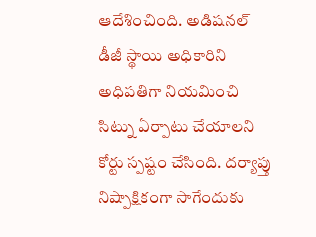ఆదేశించింది. అడిషనల్ డీజీ స్థాయి అధికారిని అధిపతిగా నియమించి సిట్ను ఏర్పాటు చేయాలని కోర్టు స్పష్టం చేసింది. దర్యాప్తు నిష్పాక్షికంగా సాగేందుకు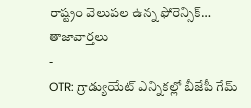రాష్ట్రం వెలుపల ఉన్న ఫోరెన్సిక్…
తాజావార్తలు
-
OTR: గ్రాడ్యుయేట్ ఎన్నికల్లో బీజేపీ గేమ్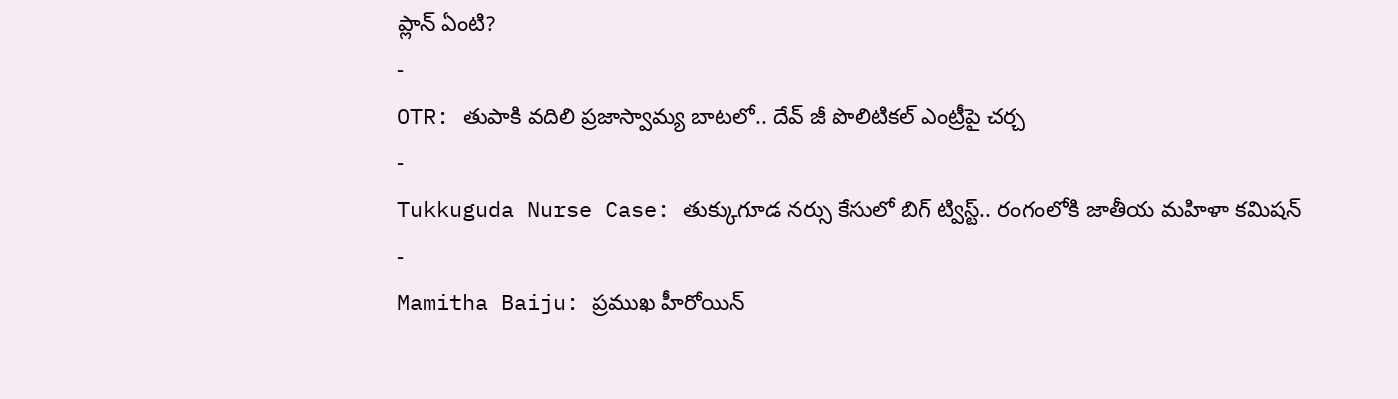ప్లాన్ ఏంటి?
-
OTR: తుపాకి వదిలి ప్రజాస్వామ్య బాటలో.. దేవ్ జీ పొలిటికల్ ఎంట్రీపై చర్చ
-
Tukkuguda Nurse Case: తుక్కుగూడ నర్సు కేసులో బిగ్ ట్విస్ట్.. రంగంలోకి జాతీయ మహిళా కమిషన్
-
Mamitha Baiju: ప్రముఖ హీరోయిన్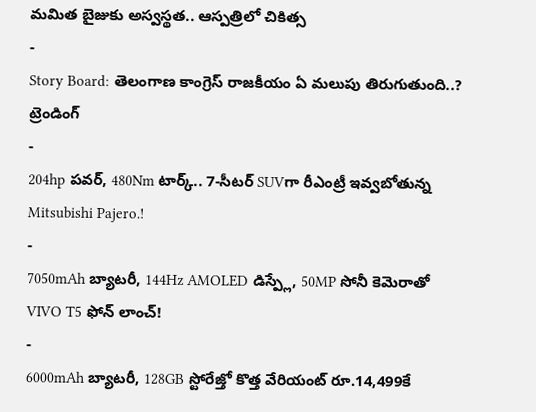మమిత బైజుకు అస్వస్థత.. ఆస్పత్రిలో చికిత్స
-
Story Board: తెలంగాణ కాంగ్రెస్ రాజకీయం ఏ మలుపు తిరుగుతుంది..?
ట్రెండింగ్
-
204hp పవర్, 480Nm టార్క్.. 7-సీటర్ SUVగా రీఎంట్రీ ఇవ్వబోతున్న Mitsubishi Pajero.!
-
7050mAh బ్యాటరీ, 144Hz AMOLED డిస్ప్లే, 50MP సోనీ కెమెరాతో VIVO T5 ఫోన్ లాంచ్!
-
6000mAh బ్యాటరీ, 128GB స్టోరేజ్తో కొత్త వేరియంట్ రూ.14,499కే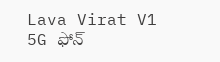Lava Virat V1 5G ఫోన్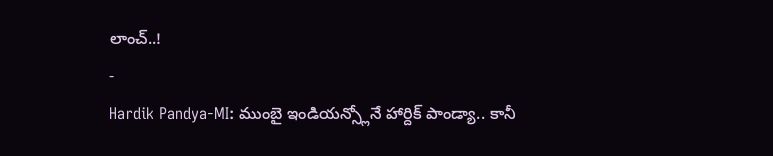లాంచ్..!
-
Hardik Pandya-MI: ముంబై ఇండియన్స్లోనే హార్దిక్ పాండ్యా.. కానీ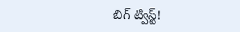బిగ్ ట్విస్ట్!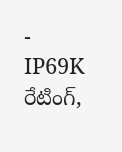-
IP69K రేటింగ్,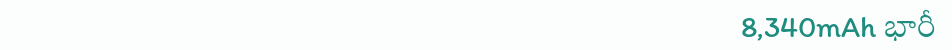8,340mAh భారీ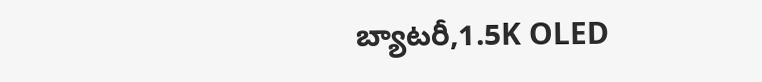బ్యాటరీ,1.5K OLED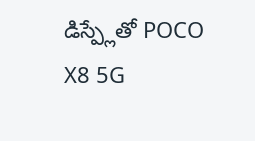డిస్ప్లేతో POCO X8 5G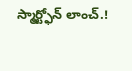స్మార్ట్ఫోన్ లాంచ్.!